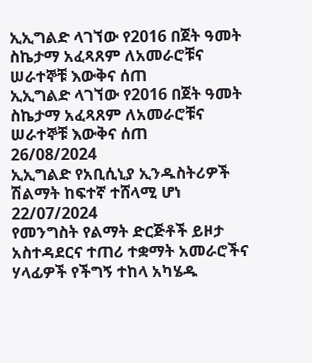ኢኢግልድ ላገኘው የ2016 በጀት ዓመት ስኬታማ አፈጻጸም ለአመራሮቹና ሠራተኞቹ እውቅና ሰጠ
ኢኢግልድ ላገኘው የ2016 በጀት ዓመት ስኬታማ አፈጻጸም ለአመራሮቹና ሠራተኞቹ እውቅና ሰጠ
26/08/2024
ኢኢግልድ የአቢሲኒያ ኢንዱስትሪዎች ሽልማት ከፍተኛ ተሸላሚ ሆነ
22/07/2024
የመንግስት የልማት ድርጅቶች ይዞታ አስተዳደርና ተጠሪ ተቋማት አመራሮችና ሃላፊዎች የችግኝ ተከላ አካሄዱ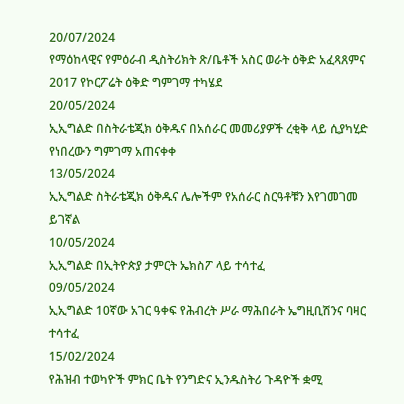20/07/2024
የማዕከላዊና የምዕራብ ዲስትሪክት ጽ/ቤቶች አስር ወራት ዕቅድ አፈጻጸምና 2017 የኮርፖሬት ዕቅድ ግምገማ ተካሄደ
20/05/2024
ኢኢግልድ በስትራቴጂክ ዕቅዱና በአሰራር መመሪያዎች ረቂቅ ላይ ሲያካሂድ የነበረውን ግምገማ አጠናቀቀ
13/05/2024
ኢኢግልድ ስትራቴጂክ ዕቅዱና ሌሎችም የአሰራር ስርዓቶቹን እየገመገመ ይገኛል
10/05/2024
ኢኢግልድ በኢትዮጵያ ታምርት ኤክስፖ ላይ ተሳተፈ
09/05/2024
ኢኢግልድ 10ኛው አገር ዓቀፍ የሕብረት ሥራ ማሕበራት ኤግዚቢሽንና ባዛር ተሳተፈ
15/02/2024
የሕዝብ ተወካዮች ምክር ቤት የንግድና ኢንዱስትሪ ጉዳዮች ቋሚ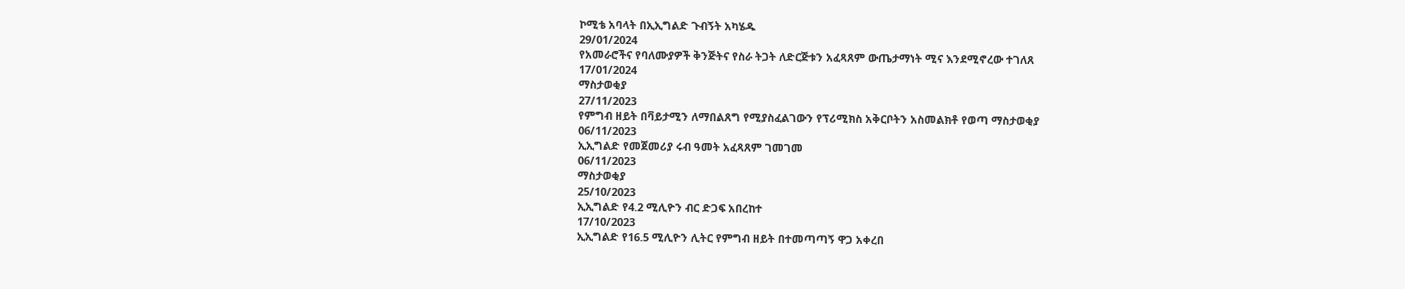ኮሚቴ አባላት በኢኢግልድ ጉብኝት አካሄዱ
29/01/2024
የአመራሮችና የባለሙያዎች ቅንጅትና የስራ ትጋት ለድርጅቱን አፈጻጸም ውጤታማነት ሚና እንደሚኖረው ተገለጸ
17/01/2024
ማስታወቂያ
27/11/2023
የምግብ ዘይት በቫይታሚን ለማበልጸግ የሚያስፈልገውን የፕሪሚክስ አቅርቦትን አስመልክቶ የወጣ ማስታወቂያ
06/11/2023
ኢኢግልድ የመጀመሪያ ሩብ ዓመት አፈጻጸም ገመገመ
06/11/2023
ማስታወቂያ
25/10/2023
ኢኢግልድ የ4.2 ሚሊዮን ብር ድጋፍ አበረከተ
17/10/2023
ኢኢግልድ የ16.5 ሚሊዮን ሊትር የምግብ ዘይት በተመጣጣኝ ዋጋ አቀረበ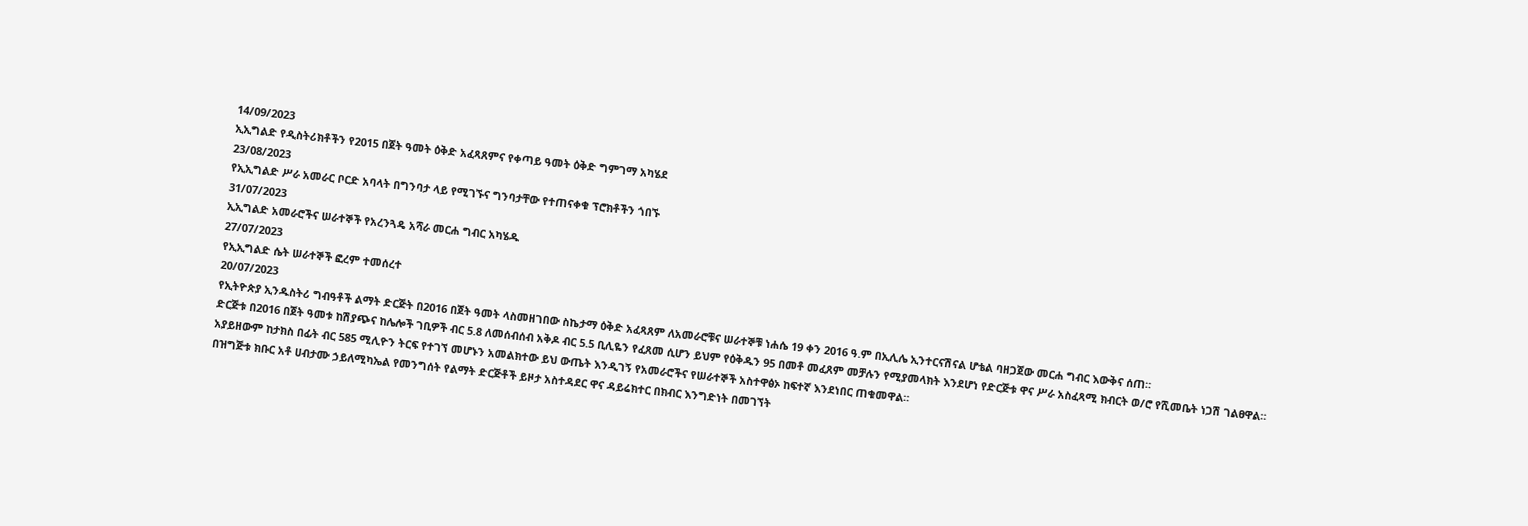14/09/2023
ኢኢግልድ የዲስትሪክቶችን የ2015 በጀት ዓመት ዕቅድ አፈጻጸምና የቀጣይ ዓመት ዕቅድ ግምገማ አካሄደ
23/08/2023
የኢኢግልድ ሥራ አመራር ቦርድ አባላት በግንባታ ላይ የሚገኙና ግንባታቸው የተጠናቀቁ ፕሮክቶችን ጎበኙ
31/07/2023
ኢኢግልድ አመራሮችና ሠራተኞች የአረንጓዴ አሻራ መርሐ ግብር አካሄዱ
27/07/2023
የኢኢግልድ ሴት ሠራተኞች ፎረም ተመሰረተ
20/07/2023
የኢትዮጵያ ኢንዱስትሪ ግብዓቶች ልማት ድርጅት በ2016 በጀት ዓመት ላስመዘገበው ስኬታማ ዕቅድ አፈጻጸም ለአመራሮቹና ሠራተኞቹ ነሐሴ 19 ቀን 2016 ዓ.ም በኢሊሌ ኢንተርናሽናል ሆቴል ባዘጋጀው መርሐ ግብር እውቅና ሰጠ።
ድርጅቱ በ2016 በጀት ዓመቱ ከሽያጭና ከሌሎች ገቢዎች ብር 5.8 ለመሰብሰብ አቅዶ ብር 5.5 ቢሊዬን የፈጸመ ሲሆን ይህም የዕቅዱን 95 በመቶ መፈጸም መቻሉን የሚያመላክት እንደሆነ የድርጅቱ ዋና ሥራ አስፈጻሚ ክብርት ወ/ሮ የሺመቤት ነጋሽ ገልፀዋል።
አያይዘውም ከታክስ በፊት ብር 585 ሚሊዮን ትርፍ የተገኘ መሆኑን አመልክተው ይህ ውጤት እንዲገኝ የአመራሮችና የሠራተኞች አስተዋፅኦ ከፍተኛ እንደነበር ጠቁመዋል።
በዝግጅቱ ክቡር አቶ ሀብታሙ ኃይለሚካኤል የመንግሰት የልማት ድርጅቶች ይዞታ አስተዳደር ዋና ዳይሬክተር በክብር እንግድነት በመገኘት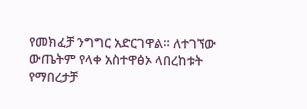የመክፈቻ ንግግር አድርገዋል። ለተገኘው ውጤትም የላቀ አስተዋፅኦ ላበረከቱት የማበረታቻ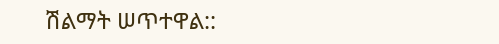ሽልማት ሠጥተዋል::